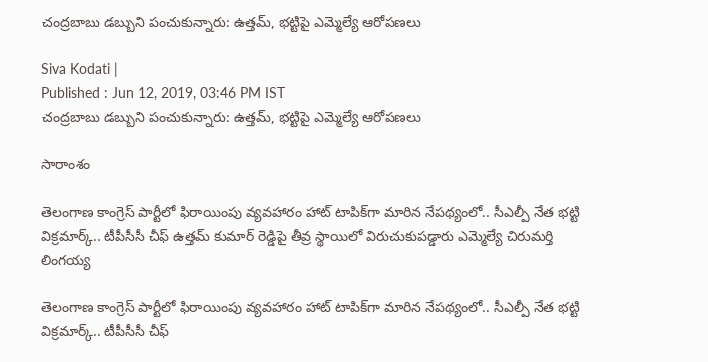చంద్రబాబు డబ్బుని పంచుకున్నారు: ఉత్తమ్, భట్టిపై ఎమ్మెల్యే ఆరోపణలు

Siva Kodati |
Published : Jun 12, 2019, 03:46 PM IST
చంద్రబాబు డబ్బుని పంచుకున్నారు: ఉత్తమ్, భట్టిపై ఎమ్మెల్యే ఆరోపణలు

సారాంశం

తెలంగాణ కాంగ్రెస్ పార్టీలో ఫిరాయింపు వ్యవహారం హాట్ టాపిక్‌గా మారిన నేపథ్యంలో.. సీఎల్పీ నేత భట్టి విక్రమార్క్.. టీపీసీసీ చీఫ్ ఉత్తమ్ కుమార్ రెడ్డిపై తీవ్ర స్థాయిలో విరుచుకుపడ్డారు ఎమ్మెల్యే చిరుమర్తి లింగయ్య

తెలంగాణ కాంగ్రెస్ పార్టీలో ఫిరాయింపు వ్యవహారం హాట్ టాపిక్‌గా మారిన నేపథ్యంలో.. సీఎల్పీ నేత భట్టి విక్రమార్క్.. టీపీసీసీ చీఫ్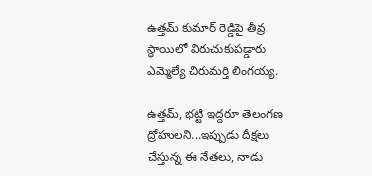ఉత్తమ్ కుమార్ రెడ్డిపై తీవ్ర స్థాయిలో విరుచుకుపడ్డారు ఎమ్మెల్యే చిరుమర్తి లింగయ్య.

ఉత్తమ్, భట్టి ఇద్దరూ తెలంగణ ద్రోహులని...ఇప్పుడు దీక్షలు చేస్తున్న ఈ నేతలు, నాడు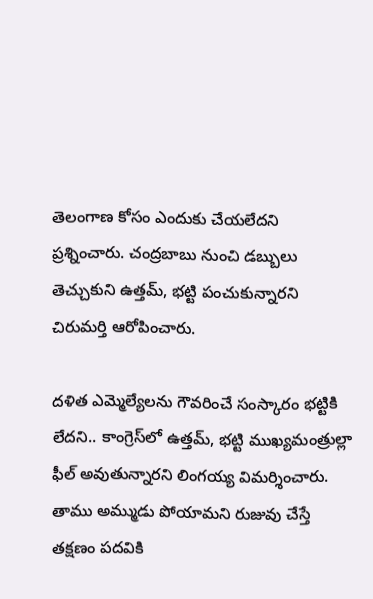తెలంగాణ కోసం ఎందుకు చేయలేదని ప్రశ్నించారు. చంద్రబాబు నుంచి డబ్బులు తెచ్చుకుని ఉత్తమ్, భట్టి పంచుకున్నారని చిరుమర్తి ఆరోపించారు.

దళిత ఎమ్మెల్యేలను గౌవరించే సంస్కారం భట్టికి లేదని.. కాంగ్రెస్‌లో ఉత్తమ్, భట్టి ముఖ్యమంత్రుల్లా ఫీల్ అవుతున్నారని లింగయ్య విమర్శించారు. తాము అమ్ముడు పోయామని రుజువు చేస్తే తక్షణం పదవికి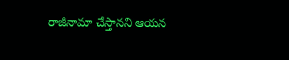రాజీనామా చేస్తానని ఆయన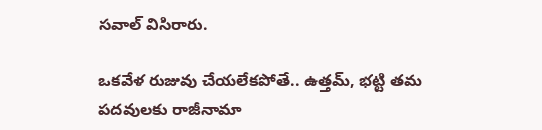సవాల్ విసిరారు.

ఒకవేళ రుజువు చేయలేకపోతే.. ఉత్తమ్, భట్టి తమ పదవులకు రాజీనామా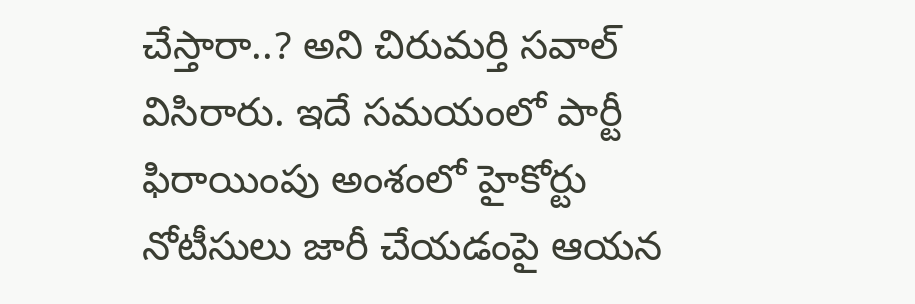చేస్తారా..? అని చిరుమర్తి సవాల్ విసిరారు. ఇదే సమయంలో పార్టీ ఫిరాయింపు అంశంలో హైకోర్టు నోటీసులు జారీ చేయడంపై ఆయన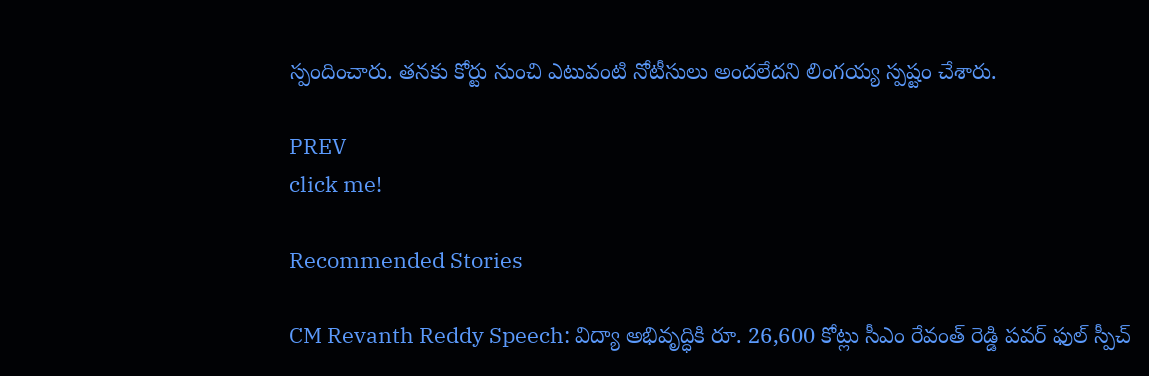స్పందించారు. తనకు కోర్టు నుంచి ఎటువంటి నోటీసులు అందలేదని లింగయ్య స్పష్టం చేశారు.

PREV
click me!

Recommended Stories

CM Revanth Reddy Speech: విద్యా అభివృద్ధికి రూ. 26,600 కోట్లు సీఎం రేవంత్ రెడ్డి పవర్ ఫుల్ స్పీచ్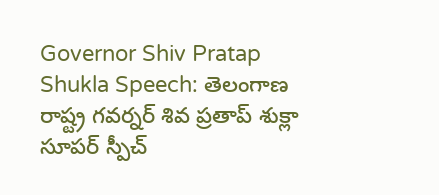Governor Shiv Pratap Shukla Speech: తెలంగాణ రాష్ట్ర గవర్నర్ శివ ప్రతాప్ శుక్లా సూపర్ స్పీచ్